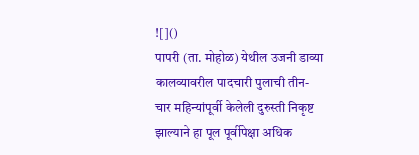![]()
पापरी (ता. मोहोळ) येथील उजनी डाव्या कालव्यावरील पादचारी पुलाची तीन-चार महिन्यांपूर्वी केलेली दुरुस्ती निकृष्ट झाल्याने हा पूल पूर्वीपेक्षा अधिक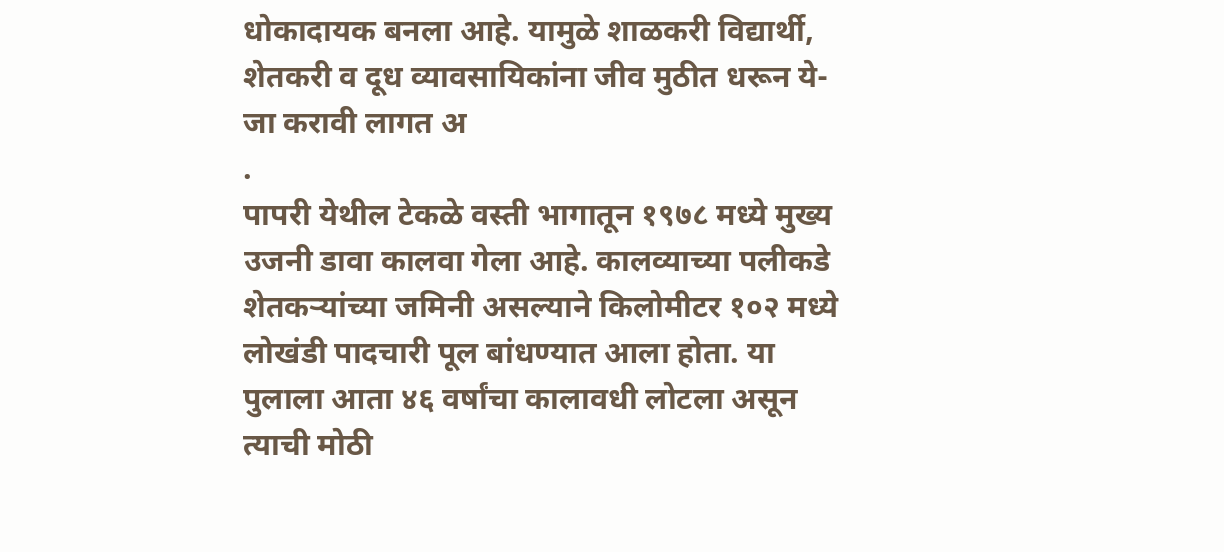धोकादायक बनला आहे. यामुळे शाळकरी विद्यार्थी, शेतकरी व दूध व्यावसायिकांना जीव मुठीत धरून ये-जा करावी लागत अ
.
पापरी येथील टेकळे वस्ती भागातून १९७८ मध्ये मुख्य उजनी डावा कालवा गेला आहे. कालव्याच्या पलीकडे शेतकऱ्यांच्या जमिनी असल्याने किलोमीटर १०२ मध्ये लोखंडी पादचारी पूल बांधण्यात आला होता. या पुलाला आता ४६ वर्षांचा कालावधी लोटला असून त्याची मोठी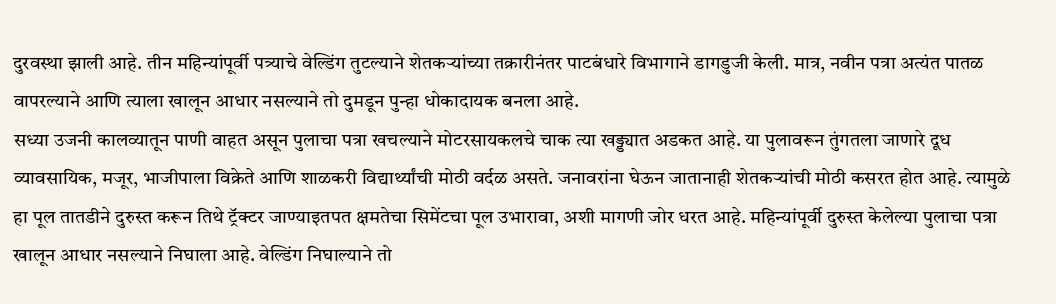दुरवस्था झाली आहे. तीन महिन्यांपूर्वी पत्र्याचे वेल्डिंग तुटल्याने शेतकऱ्यांच्या तक्रारीनंतर पाटबंधारे विभागाने डागडुजी केली. मात्र, नवीन पत्रा अत्यंत पातळ वापरल्याने आणि त्याला खालून आधार नसल्याने तो दुमडून पुन्हा धोकादायक बनला आहे.
सध्या उजनी कालव्यातून पाणी वाहत असून पुलाचा पत्रा खचल्याने मोटरसायकलचे चाक त्या खड्ड्यात अडकत आहे. या पुलावरून तुंगतला जाणारे दूध व्यावसायिक, मजूर, भाजीपाला विक्रेते आणि शाळकरी विद्यार्थ्यांची मोठी वर्दळ असते. जनावरांना घेऊन जातानाही शेतकऱ्यांची मोठी कसरत होत आहे. त्यामुळे हा पूल तातडीने दुरुस्त करून तिथे ट्रॅक्टर जाण्याइतपत क्षमतेचा सिमेंटचा पूल उभारावा, अशी मागणी जोर धरत आहे. महिन्यांपूर्वी दुरुस्त केलेल्या पुलाचा पत्रा खालून आधार नसल्याने निघाला आहे. वेल्डिंग निघाल्याने तो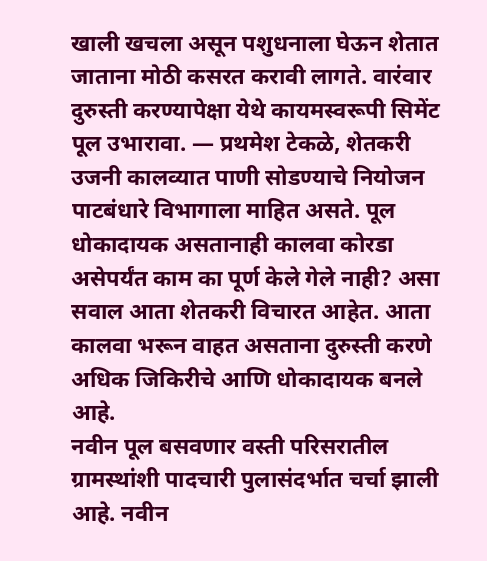खाली खचला असून पशुधनाला घेऊन शेतात जाताना मोठी कसरत करावी लागते. वारंवार दुरुस्ती करण्यापेक्षा येथे कायमस्वरूपी सिमेंट पूल उभारावा. — प्रथमेश टेकळे, शेतकरी
उजनी कालव्यात पाणी सोडण्याचे नियोजन पाटबंधारे विभागाला माहित असते. पूल धोकादायक असतानाही कालवा कोरडा असेपर्यंत काम का पूर्ण केले गेले नाही? असा सवाल आता शेतकरी विचारत आहेत. आता कालवा भरून वाहत असताना दुरुस्ती करणे अधिक जिकिरीचे आणि धोकादायक बनले आहे.
नवीन पूल बसवणार वस्ती परिसरातील ग्रामस्थांशी पादचारी पुलासंदर्भात चर्चा झाली आहे. नवीन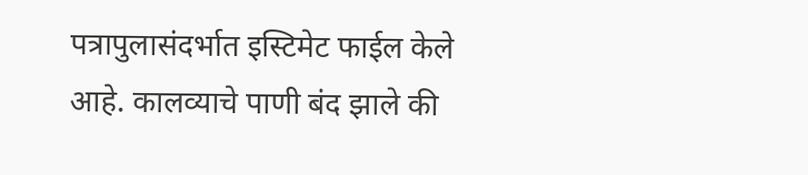पत्रापुलासंदर्भात इस्टिमेट फाईल केले आहे. कालव्याचे पाणी बंद झाले की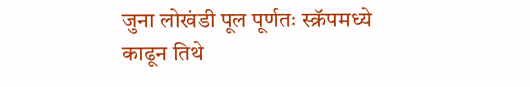जुना लोखंडी पूल पूर्णतः स्क्रॅपमध्ये काढून तिथे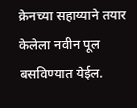क्रेनच्या सहाय्याने तयार केलेला नवीन पूल बसविण्यात येईल.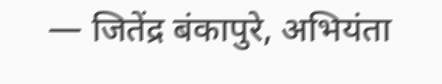— जितेंद्र बंकापुरे, अभियंता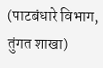(पाटबंधारे विभाग, तुंगत शाखा)